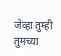जेव्हा तुम्ही तुमच्या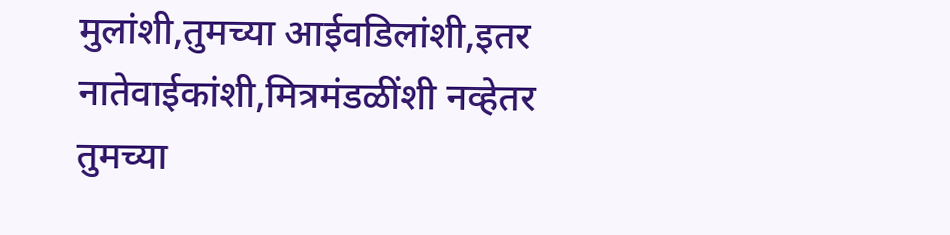मुलांशी,तुमच्या आईवडिलांशी,इतर नातेवाईकांशी,मित्रमंडळींशी नव्हेतर तुमच्या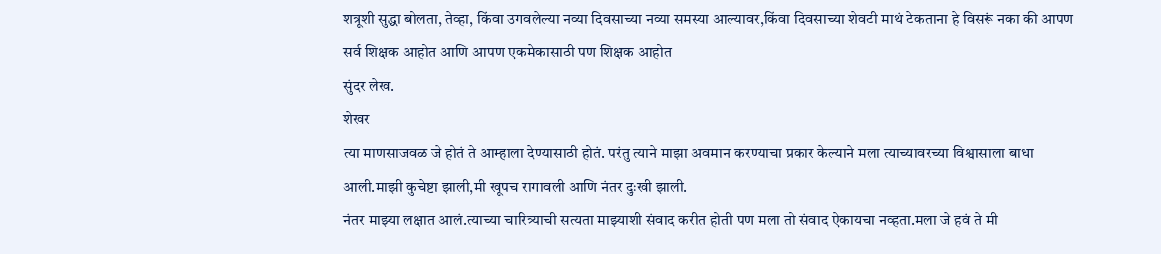शत्रूशी सुद्धा बोलता, तेव्हा, किंवा उगवलेल्या नव्या दिवसाच्या नव्या समस्या आल्यावर,किंवा दिवसाच्या शेवटी माथं टेकताना हे विसरूं नका की आपण सर्व शिक्षक आहोत आणि आपण एकमेकासाठी पण शिक्षक आहोत
सुंदर लेख.
शेखर
त्या माणसाजवळ जे होतं ते आम्हाला देण्यासाठी होतं. परंतु त्याने माझा अवमान करण्याचा प्रकार केल्याने मला त्याच्यावरच्या विश्वासाला बाधा आली.माझी कुचेष्टा झाली,मी खूपच रागावली आणि नंतर दुःखी झाली.
नंतर माझ्या लक्षात आलं.त्याच्या चारित्र्याची सत्यता माझ्याशी संवाद करीत होती पण मला तो संवाद ऐकायचा नव्हता.मला जे हवं ते मी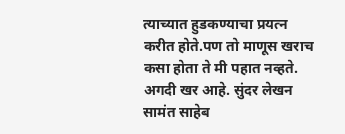त्याच्यात हुडकण्याचा प्रयत्न करीत होते.पण तो माणूस खराच कसा होता ते मी पहात नव्हते.
अगदी खर आहे. सुंदर लेखन सामंत साहेब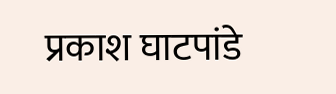प्रकाश घाटपांडे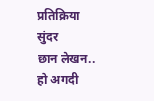प्रतिक्रिया
सुंदर
छान लेखन..
हो अगदी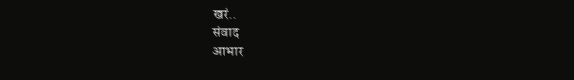खरं..
संवाद
आभार